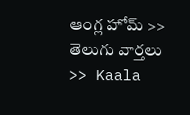ఆంగ్ల హోమ్ >> తెలుగు వార్తలు >> Kaala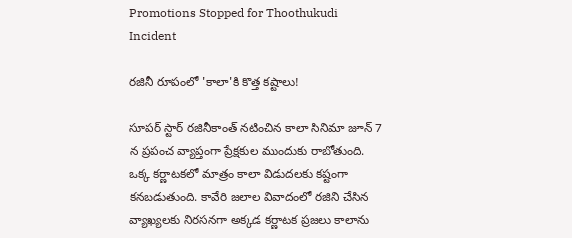Promotions Stopped for Thoothukudi Incident

రజినీ రూపంలో 'కాలా'కి కొత్త కష్టాలు!

సూపర్ స్టార్ రజినీకాంత్ నటించిన కాలా సినిమా జూన్ 7 న ప్రపంచ వ్యాప్తంగా ప్రేక్షకుల ముందుకు రాబోతుంది. ఒక్క కర్ణాటకలో మాత్రం కాలా విడుదలకు కష్టంగా కనబడుతుంది. కావేరి జలాల వివాదంలో రజిని చేసిన వ్యాఖ్యలకు నిరసనగా అక్కడ కర్ణాటక ప్రజలు కాలాను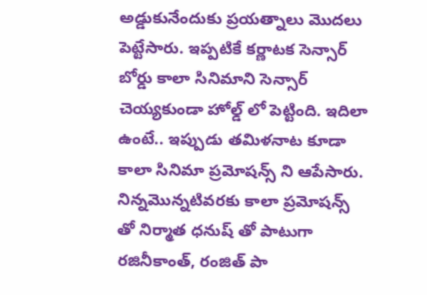అడ్డుకునేందుకు ప్రయత్నాలు మొదలు పెట్టేసారు. ఇప్పటికే కర్ణాటక సెన్సార్ బోర్డు కాలా సినిమాని సెన్సార్ చెయ్యకుండా హోల్డ్ లో పెట్టింది. ఇదిలా ఉంటే.. ఇప్పుడు తమిళనాట కూడా కాలా సినిమా ప్రమోషన్స్ ని ఆపేసారు. నిన్నమొన్నటివరకు కాలా ప్రమోషన్స్ తో నిర్మాత ధనుష్ తో పాటుగా రజినీకాంత్, రంజిత్ పా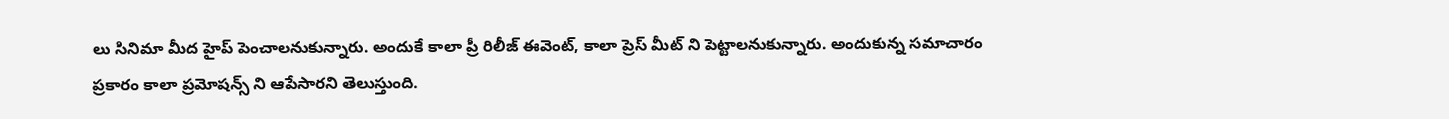లు సినిమా మీద హైప్ పెంచాలనుకున్నారు. అందుకే కాలా ప్రీ రిలీజ్ ఈవెంట్, కాలా ప్రెస్ మీట్ ని పెట్టాలనుకున్నారు. అందుకున్న సమాచారం ప్రకారం కాలా ప్రమోషన్స్ ని ఆపేసారని తెలుస్తుంది.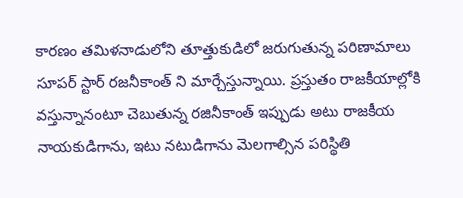కారణం తమిళనాడులోని తూత్తుకుడిలో జరుగుతున్న పరిణామాలు సూపర్ స్టార్ రజనీకాంత్ ని మార్చేస్తున్నాయి. ప్రస్తుతం రాజకీయాల్లోకి వస్తున్నానంటూ చెబుతున్న రజినీకాంత్ ఇప్పుడు అటు రాజకీయ నాయకుడిగాను, ఇటు నటుడిగాను మెలగాల్సిన పరిస్థితి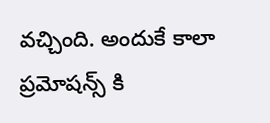వచ్చింది. అందుకే కాలా ప్రమోషన్స్ కి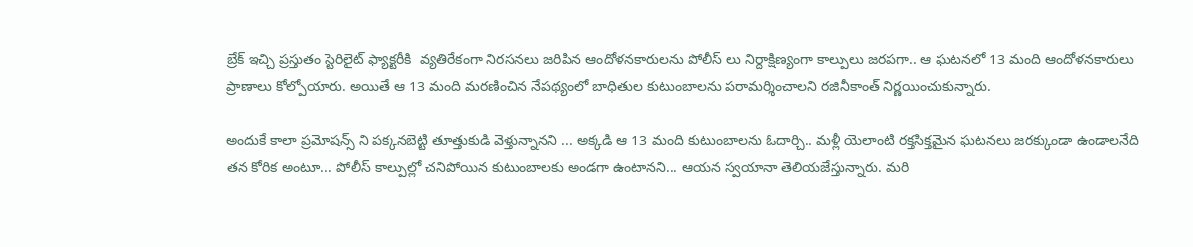బ్రేక్ ఇచ్చి ప్రస్తుతం స్టెరిలైట్‌ ఫ్యాక్టరీకి  వ్యతిరేకంగా నిరసనలు జరిపిన ఆందోళనకారులను పోలీస్ లు నిర్దాక్షిణ్యంగా కాల్పులు జరపగా.. ఆ ఘటనలో 13 మంది ఆందోళనకారులు ప్రాణాలు కోల్పోయారు. అయితే ఆ 13 మంది మరణించిన నేపథ్యంలో బాధితుల కుటుంబాలను పరామర్శించాలని రజినీకాంత్ నిర్ణయించుకున్నారు.

అందుకే కాలా ప్రమోషన్స్ ని పక్కనబెట్టి తూత్తుకుడి వెళ్తున్నానని ... అక్కడి ఆ 13 మంది కుటుంబాలను ఓదార్చి.. మళ్లీ యెలాంటి రక్తసిక్తమైన ఘటనలు జరక్కుండా ఉండాలనేది తన కోరిక అంటూ... పోలీస్ కాల్పుల్లో చనిపోయిన కుటుంబాలకు అండగా ఉంటానని... ఆయన స్వయానా తెలియజేస్తున్నారు. మరి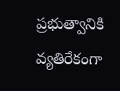ప్రభుత్వానికి వ్యతిరేకంగా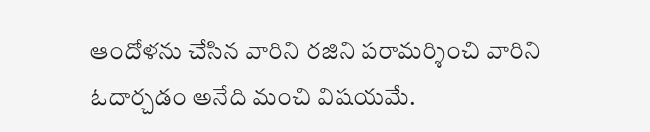ఆందోళను చేసిన వారిని రజిని పరామర్శించి వారిని ఓదార్చడం అనేది మంచి విషయమే.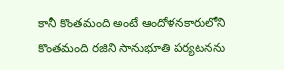కానీ కొంతమంది అంటే ఆందోళనకారులోని కొంతమంది రజిని సానుభూతి పర్యటనను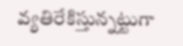వ్యతిరేకిస్తున్నట్టుగా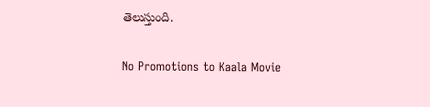తెలుస్తుంది.

No Promotions to Kaala Movie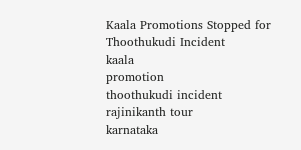Kaala Promotions Stopped for Thoothukudi Incident
kaala
promotion
thoothukudi incident
rajinikanth tour
karnataka